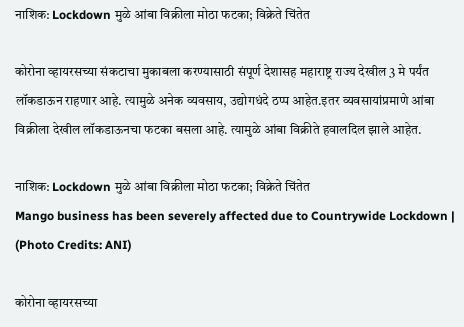नाशिक: Lockdown मुळे आंबा विक्रीला मोठा फटका; विक्रेते चिंतेत

कोरोना व्हायरसच्या संकटाचा मुकाबला करण्यासाठी संपूर्ण देशासह महाराष्ट्र राज्य देखील 3 मे पर्यंत लॉकडाऊन राहणार आहे. त्यामुळे अनेक व्यवसाय, उद्योगधंदे ठप्प आहेत.इतर व्यवसायांप्रमाणे आंबा विक्रीला देखील लॉकडाऊनचा फटका बसला आहे. त्यामुळे आंबा विक्रीते हवालदिल झाले आहेत.

नाशिक: Lockdown मुळे आंबा विक्रीला मोठा फटका; विक्रेते चिंतेत
Mango business has been severely affected due to Countrywide Lockdown | (Photo Credits: ANI)

कोरोना व्हायरसच्या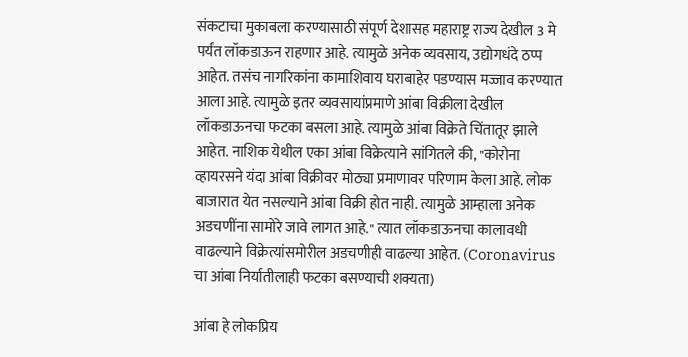संकटाचा मुकाबला करण्यासाठी संपूर्ण देशासह महाराष्ट्र राज्य देखील 3 मे पर्यंत लॉकडाऊन राहणार आहे. त्यामुळे अनेक व्यवसाय, उद्योगधंदे ठप्प आहेत. तसंच नागरिकांना कामाशिवाय घराबाहेर पडण्यास मज्जाव करण्यात आला आहे. त्यामुळे इतर व्यवसायांप्रमाणे आंबा विक्रीला देखील लॉकडाऊनचा फटका बसला आहे. त्यामुळे आंबा विक्रेते चिंतातूर झाले आहेत. नाशिक येथील एका आंबा विक्रेत्याने सांगितले की, "कोरोना व्हायरसने यंदा आंबा विक्रीवर मोठ्या प्रमाणावर परिणाम केला आहे. लोक बाजारात येत नसल्याने आंबा विक्री होत नाही. त्यामुळे आम्हाला अनेक अडचणींना सामोरे जावे लागत आहे." त्यात लॉकडाऊनचा कालावधी वाढल्याने विक्रेत्यांसमोरील अडचणीही वाढल्या आहेत. (Coronavirus चा आंबा निर्यातीलाही फटका बसण्याची शक्यता)

आंबा हे लोकप्रिय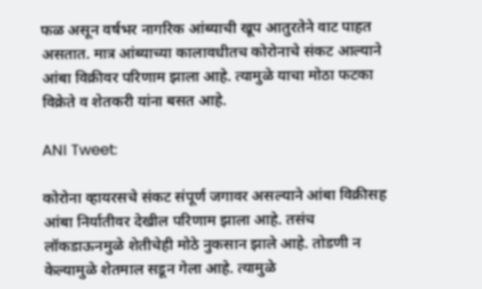फळ असून वर्षभर नागरिक आंब्याची खूप आतुरतेने वाट पाहत असतात. मात्र आंब्याच्या कालावधीतच कोरोनाचे संकट आल्याने आंबा विक्रीवर परिणाम झाला आहे. त्यामुळे याचा मोठा फटका विक्रेते व शेतकरी यांना बसत आहे.

ANI Tweet:

कोरोना व्हायरसचे संकट संपूर्ण जगावर असल्याने आंबा विक्रीसह आंबा निर्यातीवर देखील परिणाम झाला आहे. तसंच लॉकडाऊनमुळे शेतीचेही मोठे नुकसान झाले आहे. तोडणी न केल्यामुळे शेतमाल सडून गेला आहे. त्यामुळे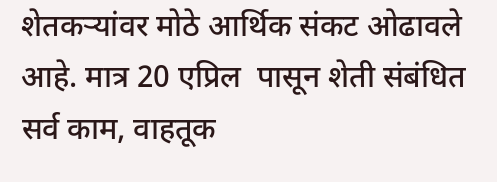शेतकऱ्यांवर मोठे आर्थिक संकट ओढावले आहे. मात्र 20 एप्रिल  पासून शेती संबंधित सर्व काम, वाहतूक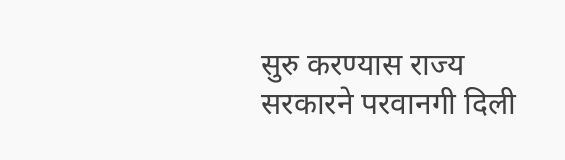सुरु करण्यास राज्य सरकारने परवानगी दिली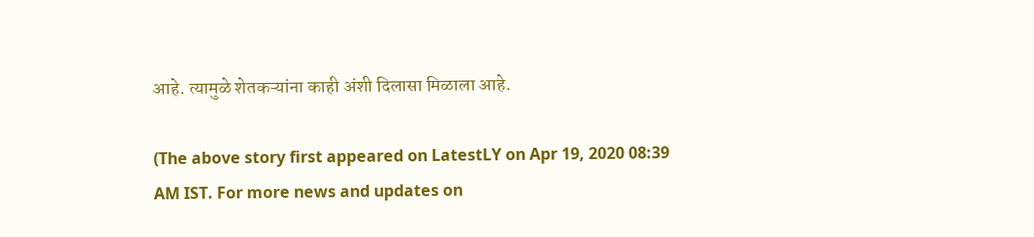आहे. त्यामुळे शेतकऱ्यांना काही अंशी दिलासा मिळाला आहे.

(The above story first appeared on LatestLY on Apr 19, 2020 08:39 AM IST. For more news and updates on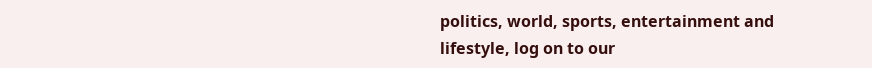politics, world, sports, entertainment and lifestyle, log on to our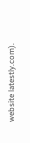website latestly.com).